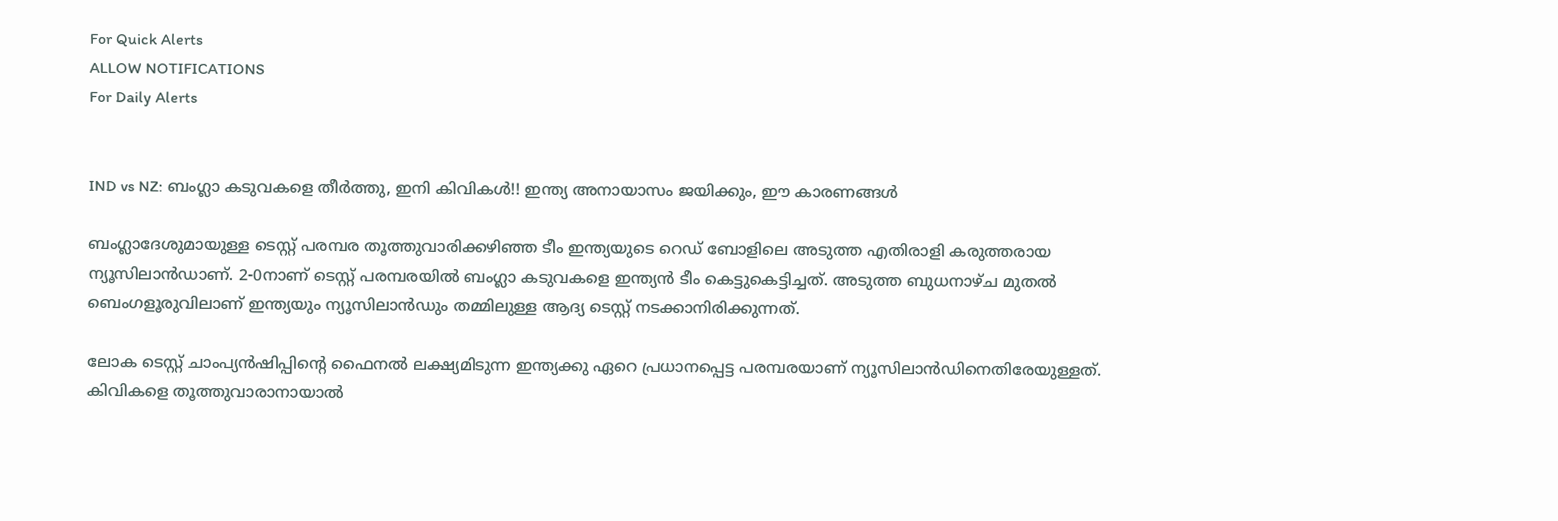For Quick Alerts
ALLOW NOTIFICATIONS
For Daily Alerts


IND vs NZ: ബംഗ്ലാ കടുവകളെ തീര്‍ത്തു, ഇനി കിവികള്‍!! ഇന്ത്യ അനായാസം ജയിക്കും, ഈ കാരണങ്ങള്‍

ബംഗ്ലാദേശുമായുള്ള ടെസ്റ്റ് പരമ്പര തൂത്തുവാരിക്കഴിഞ്ഞ ടീം ഇന്ത്യയുടെ റെഡ് ബോളിലെ അടുത്ത എതിരാളി കരുത്തരായ ന്യൂസിലാന്‍ഡാണ്. 2-0നാണ് ടെസ്റ്റ് പരമ്പരയില്‍ ബംഗ്ലാ കടുവകളെ ഇന്ത്യന്‍ ടീം കെട്ടുകെട്ടിച്ചത്. അടുത്ത ബുധനാഴ്ച മുതല്‍ ബെംഗളൂരുവിലാണ് ഇന്ത്യയും ന്യൂസിലാന്‍ഡും തമ്മിലുള്ള ആദ്യ ടെസ്റ്റ് നടക്കാനിരിക്കുന്നത്.

ലോക ടെസ്റ്റ് ചാംപ്യന്‍ഷിപ്പിന്റെ ഫൈനല്‍ ലക്ഷ്യമിടുന്ന ഇന്ത്യക്കു ഏറെ പ്രധാനപ്പെട്ട പരമ്പരയാണ് ന്യൂസിലാന്‍ഡിനെതിരേയുള്ളത്. കിവികളെ തൂത്തുവാരാനായാല്‍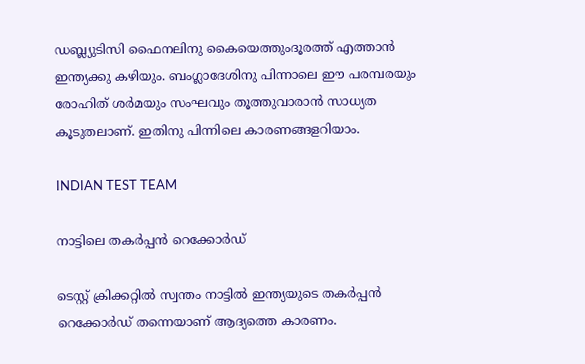ഡബ്ല്യുടിസി ഫൈനലിനു കൈയെത്തുംദൂരത്ത് എത്താന്‍ ഇന്ത്യക്കു കഴിയും. ബംഗ്ലാദേശിനു പിന്നാലെ ഈ പരമ്പരയും രോഹിത് ശര്‍മയും സംഘവും തൂത്തുവാരാന്‍ സാധ്യത കൂടുതലാണ്. ഇതിനു പിന്നിലെ കാരണങ്ങളറിയാം.

INDIAN TEST TEAM

നാട്ടിലെ തകര്‍പ്പന്‍ റെക്കോര്‍ഡ്

ടെസ്റ്റ് ക്രിക്കറ്റില്‍ സ്വന്തം നാട്ടില്‍ ഇന്ത്യയുടെ തകര്‍പ്പന്‍ റെക്കോര്‍ഡ് തന്നെയാണ് ആദ്യത്തെ കാരണം.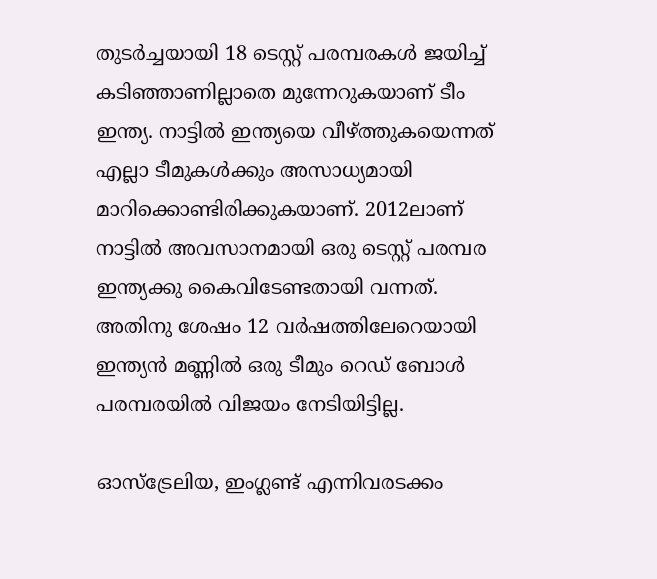തുടര്‍ച്ചയായി 18 ടെസ്റ്റ് പരമ്പരകള്‍ ജയിച്ച് കടിഞ്ഞാണില്ലാതെ മുന്നേറുകയാണ് ടീം ഇന്ത്യ. നാട്ടില്‍ ഇന്ത്യയെ വീഴ്ത്തുകയെന്നത് എല്ലാ ടീമുകള്‍ക്കും അസാധ്യമായി മാറിക്കൊണ്ടിരിക്കുകയാണ്. 2012ലാണ് നാട്ടില്‍ അവസാനമായി ഒരു ടെസ്റ്റ് പരമ്പര ഇന്ത്യക്കു കൈവിടേണ്ടതായി വന്നത്. അതിനു ശേഷം 12 വര്‍ഷത്തിലേറെയായി ഇന്ത്യന്‍ മണ്ണില്‍ ഒരു ടീമും റെഡ് ബോള്‍ പരമ്പരയില്‍ വിജയം നേടിയിട്ടില്ല.

ഓസ്‌ട്രേലിയ, ഇംഗ്ലണ്ട് എന്നിവരടക്കം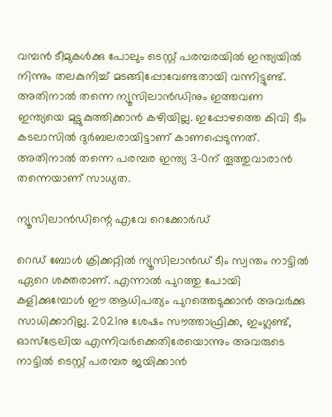വമ്പന്‍ ടീമുകള്‍ക്കു പോലും ടെസ്റ്റ് പരമ്പരയില്‍ ഇന്ത്യയില്‍ നിന്നും തലകുനിച്ച് മടങ്ങിപ്പോവേണ്ടതായി വന്നിട്ടുണ്ട്. അതിനാല്‍ തന്നെ ന്യൂസിലാന്‍ഡിനും ഇത്തവണ ഇന്ത്യയെ മുട്ടുകുത്തിക്കാന്‍ കഴിയില്ല. ഇപ്പോഴത്തെ കിവി ടീം കടലാസില്‍ ദുര്‍ബലരായിട്ടാണ് കാണപ്പെടുന്നത്. അതിനാല്‍ തന്നെ പരമ്പര ഇന്ത്യ 3-0ന് തൂത്തുവാരാന്‍ തന്നെയാണ് സാധ്യത.

ന്യൂസിലാന്‍ഡിന്റെ എവേ റെക്കോര്‍ഡ്

റെഡ് ബോള്‍ ക്രിക്കറ്റില്‍ ന്യൂസിലാന്‍ഡ് ടീം സ്വന്തം നാട്ടില്‍ ഏറെ ശക്തരാണ്. എന്നാല്‍ പുറത്തു പോയി കളിക്കുമ്പോള്‍ ഈ ആധിപത്യം പുറത്തെടുക്കാന്‍ അവര്‍ക്കു സാധിക്കാറില്ല. 2021നു ശേഷം സൗത്താഫ്രിക്ക, ഇംഗ്ലണ്ട്, ഓസ്‌ട്രേലിയ എന്നിവര്‍ക്കെതിരേയൊന്നും അവരുടെ നാട്ടില്‍ ടെസ്റ്റ് പരമ്പര ജയിക്കാന്‍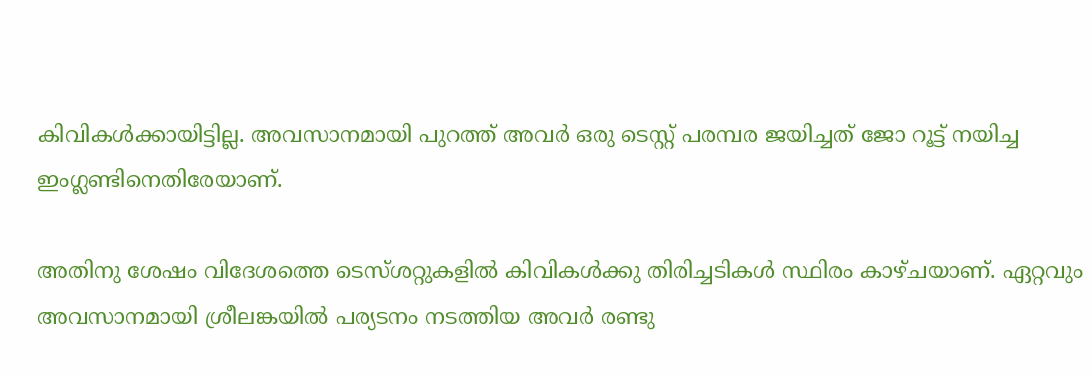കിവികള്‍ക്കായിട്ടില്ല. അവസാനമായി പുറത്ത് അവര്‍ ഒരു ടെസ്റ്റ് പരമ്പര ജയിച്ചത് ജോ റൂട്ട് നയിച്ച ഇംഗ്ലണ്ടിനെതിരേയാണ്.

അതിനു ശേഷം വിദേശത്തെ ടെസ്ശറ്റുകളില്‍ കിവികള്‍ക്കു തിരിച്ചടികള്‍ സ്ഥിരം കാഴ്ചയാണ്. ഏറ്റവും അവസാനമായി ശ്രീലങ്കയില്‍ പര്യടനം നടത്തിയ അവര്‍ രണ്ടു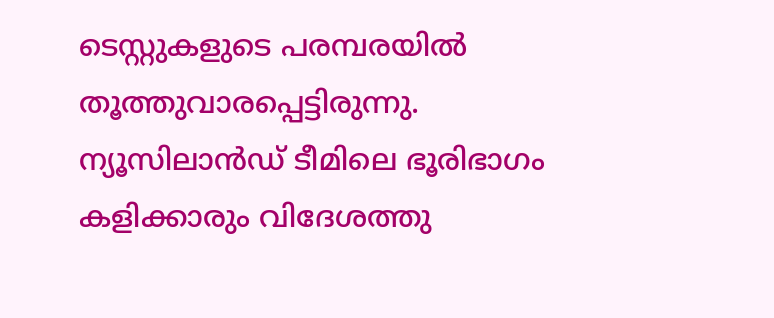ടെസ്റ്റുകളുടെ പരമ്പരയില്‍ തൂത്തുവാരപ്പെട്ടിരുന്നു. ന്യൂസിലാന്‍ഡ് ടീമിലെ ഭൂരിഭാഗം കളിക്കാരും വിദേശത്തു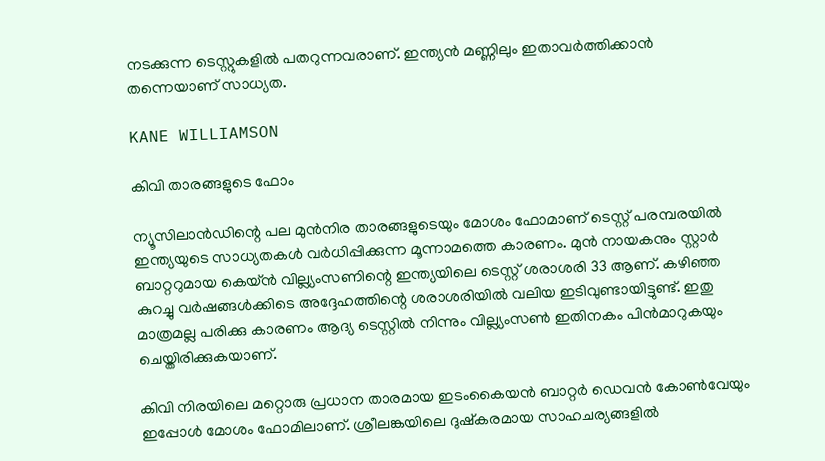നടക്കുന്ന ടെസ്റ്റുകളില്‍ പതറുന്നവരാണ്. ഇന്ത്യന്‍ മണ്ണിലും ഇതാവര്‍ത്തിക്കാന്‍ തന്നെയാണ് സാധ്യത.

KANE WILLIAMSON

കിവി താരങ്ങളുടെ ഫോം

ന്യൂസിലാന്‍ഡിന്റെ പല മുന്‍നിര താരങ്ങളുടെയും മോശം ഫോമാണ് ടെസ്റ്റ് പരമ്പരയില്‍ ഇന്ത്യയുടെ സാധ്യതകള്‍ വര്‍ധിപ്പിക്കുന്ന മൂന്നാമത്തെ കാരണം. മുന്‍ നായകനും സ്റ്റാര്‍ ബാറ്ററുമായ കെയ്ന്‍ വില്ല്യംസണിന്റെ ഇന്ത്യയിലെ ടെസ്റ്റ് ശരാശരി 33 ആണ്. കഴിഞ്ഞ കുറച്ചു വര്‍ഷങ്ങള്‍ക്കിടെ അദ്ദേഹത്തിന്റെ ശരാശരിയില്‍ വലിയ ഇടിവുണ്ടായിട്ടുണ്ട്. ഇതു മാത്രമല്ല പരിക്കു കാരണം ആദ്യ ടെസ്റ്റില്‍ നിന്നും വില്ല്യംസണ്‍ ഇതിനകം പിന്‍മാറുകയും ചെയ്തിരിക്കുകയാണ്.

കിവി നിരയിലെ മറ്റൊരു പ്രധാന താരമായ ഇടംകൈയന്‍ ബാറ്റര്‍ ഡെവന്‍ കോണ്‍വേയും ഇപ്പോള്‍ മോശം ഫോമിലാണ്. ശ്രീലങ്കയിലെ ദുഷ്‌കരമായ സാഹചര്യങ്ങളില്‍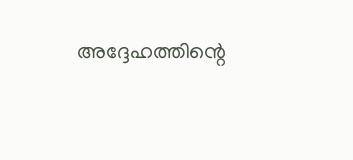അദ്ദേഹത്തിന്റെ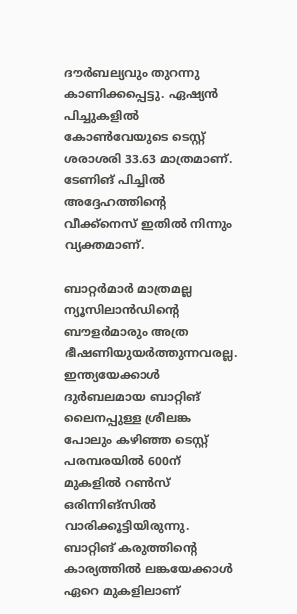ദൗര്‍ബല്യവും തുറന്നു കാണിക്കപ്പെട്ടു. ഏഷ്യന്‍ പിച്ചുകളില്‍ കോണ്‍വേയുടെ ടെസ്റ്റ് ശരാശരി 33.63 മാത്രമാണ്. ടേണിങ് പിച്ചില്‍ അദ്ദേഹത്തിന്റെ വീക്ക്‌നെസ് ഇതില്‍ നിന്നും വ്യക്തമാണ്.

ബാറ്റര്‍മാര്‍ മാത്രമല്ല ന്യൂസിലാന്‍ഡിന്റെ ബൗളര്‍മാരും അത്ര ഭീഷണിയുയര്‍ത്തുന്നവരല്ല. ഇന്ത്യയേക്കാള്‍ ദുര്‍ബലമായ ബാറ്റിങ് ലൈനപ്പുള്ള ശ്രീലങ്ക പോലും കഴിഞ്ഞ ടെസ്റ്റ് പരമ്പരയില്‍ 600ന് മുകളില്‍ റണ്‍സ് ഒരിന്നിങ്‌സില്‍ വാരിക്കൂട്ടിയിരുന്നു. ബാറ്റിങ് കരുത്തിന്റെ കാര്യത്തില്‍ ലങ്കയേക്കാള്‍ ഏറെ മുകളിലാണ്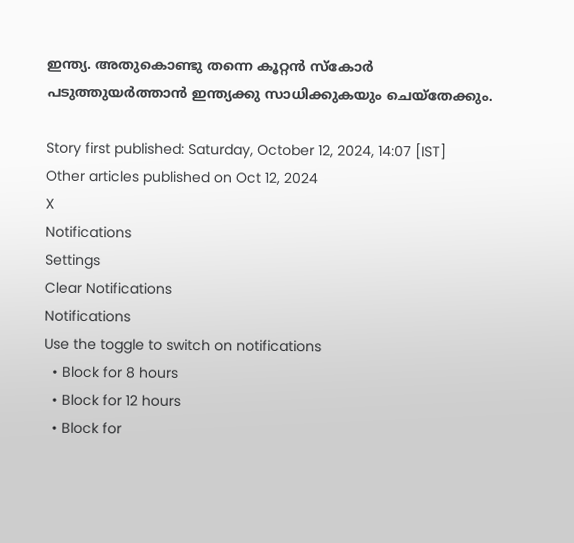ഇന്ത്യ. അതുകൊണ്ടു തന്നെ കൂറ്റന്‍ സ്‌കോര്‍ പടുത്തുയര്‍ത്താന്‍ ഇന്ത്യക്കു സാധിക്കുകയും ചെയ്‌തേക്കും.

Story first published: Saturday, October 12, 2024, 14:07 [IST]
Other articles published on Oct 12, 2024
X
Notifications
Settings
Clear Notifications
Notifications
Use the toggle to switch on notifications
  • Block for 8 hours
  • Block for 12 hours
  • Block for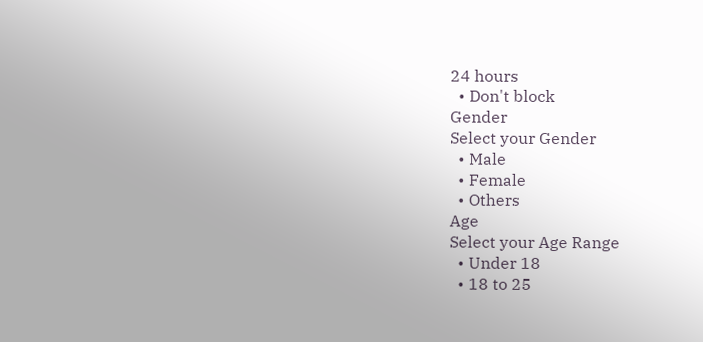24 hours
  • Don't block
Gender
Select your Gender
  • Male
  • Female
  • Others
Age
Select your Age Range
  • Under 18
  • 18 to 25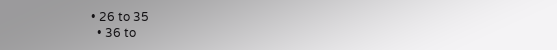• 26 to 35
  • 36 to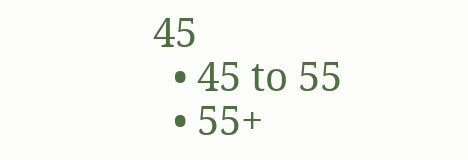45
  • 45 to 55
  • 55+